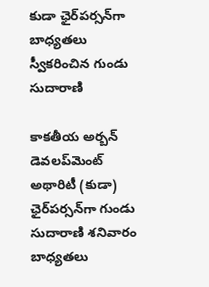కుడా ఛైర్‌పర్సన్‌గా బాధ్యతలు స్వీకరించిన గుండు సుదారాణి

కాకతీయ అర్బన్ డెవలప్‌మెంట్ అథారిటీ (కుడా) ఛైర్‌పర్సన్‌గా గుండు సుదారాణి శనివారం బాధ్యతలు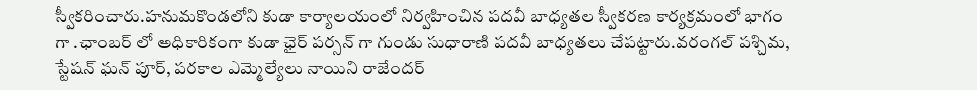స్వీకరించారు.హనుమకొండలోని కుడా కార్యాలయంలో నిర్వహించిన పదవీ బాధ్యతల స్వీకరణ కార్యక్రమంలో భాగం గా .ఛాంబర్ లో అధికారికంగా కుడా ఛైర్ పర్సన్ గా గుండు సుధారాణి పదవీ బాధ్యతలు చేపట్టారు.వరంగల్ పశ్చిమ, స్టేషన్ ఘన్ పూర్, పరకాల ఎమ్మెల్యేలు నాయిని రాజేందర్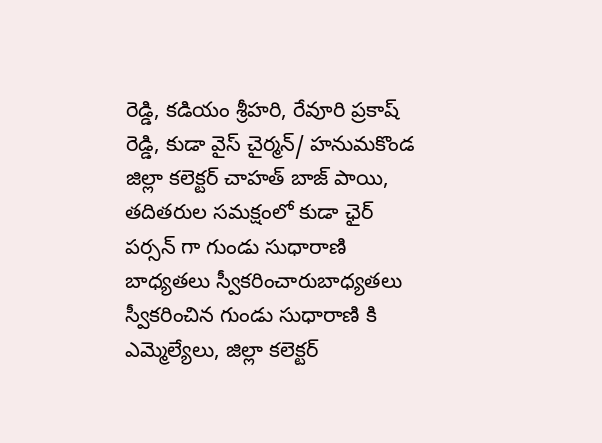రెడ్డి, కడియం శ్రీహరి, రేవూరి ప్రకాష్ రెడ్డి, కుడా వైస్ చైర్మన్/ హనుమకొండ జిల్లా కలెక్టర్ చాహత్ బాజ్ పాయి, తదితరుల సమక్షంలో కుడా ఛైర్ పర్సన్ గా గుండు సుధారాణి బాధ్యతలు స్వీకరించారుబాధ్యతలు స్వీకరించిన గుండు సుధారాణి కి ఎమ్మెల్యేలు, జిల్లా కలెక్టర్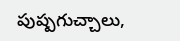పుష్పగుచ్చాలు,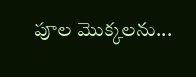పూల మొక్కలను...